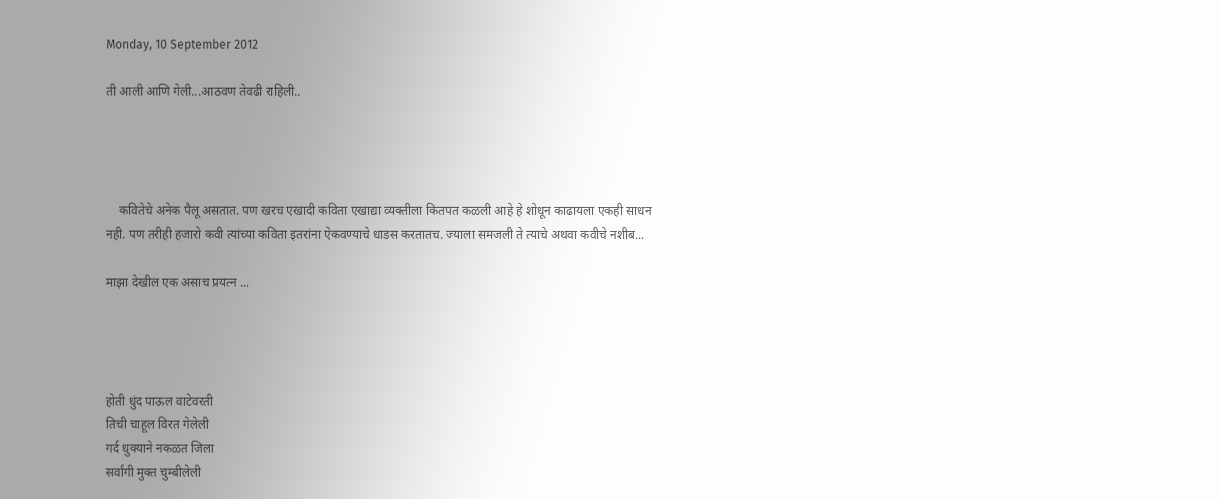Monday, 10 September 2012

ती आली आणि गेली...आठवण तेवढी राहिली..




    कवितेचे अनेक पैलू असतात. पण खरच एखादी कविता एखाद्या व्यक्तीला कितपत कळली आहे हे शोधून काढायला एकही साधन नही. पण तरीही हजारो कवी त्यांच्या कविता इतरांना ऐकवण्याचे धाडस करतातच. ज्याला समजली ते त्याचे अथवा कवीचे नशीब...

माझा देखील एक असाच प्रयत्न ...




होती धुंद पाऊल वाटेवरती
तिची चाहूल विरत गेलेली
गर्द धुक्याने नकळत जिला
सर्वांगी मुक्त चुम्बीलेली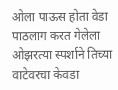ओला पाऊस होता वेडा
पाठलाग करत गेलेला
ओझरत्या स्पर्शाने तिच्या
वाटेवरचा केवडा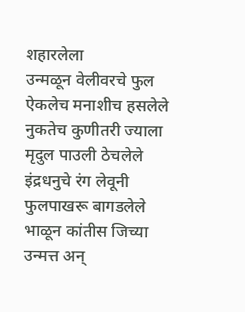शहारलेला
उन्मळून वेलीवरचे फुल
ऐकलेच मनाशीच हसलेले
नुकतेच कुणीतरी ज्याला
मृदुल पाउली ठेचलेले
इंद्रधनुचे रंग लेवूनी
फुलपाखरू बागडलेले
भाळून कांतीस जिच्या
उन्मत्त अन्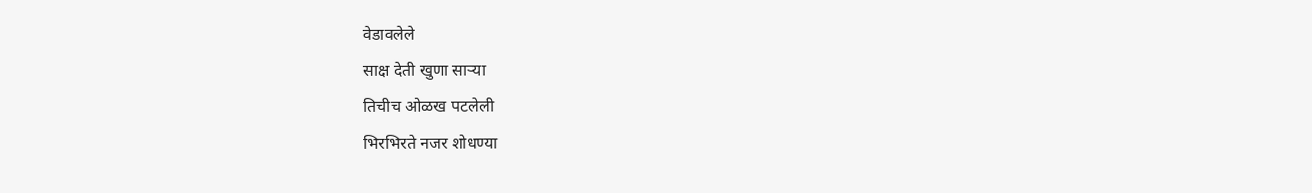वेडावलेले
साक्ष देती खुणा साऱ्या
तिचीच ओळख पटलेली
भिरभिरते नजर शोधण्या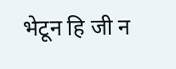भेटून हि जी न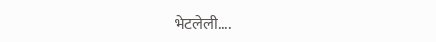भेटलेली....